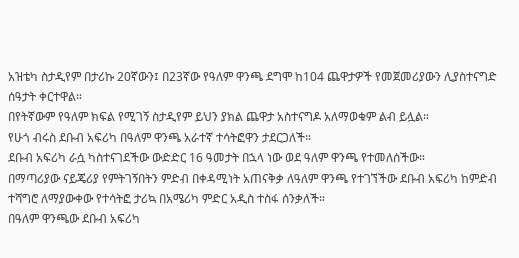አዝቴካ ስታዲየም በታሪኩ 20ኛውን፤ በ23ኛው የዓለም ዋንጫ ደግሞ ከ104 ጨዋታዎች የመጀመሪያውን ሊያስተናግድ ሰዓታት ቀርተዋል።
በየትኛውም የዓለም ክፍል የሚገኝ ስታዲየም ይህን ያክል ጨዋታ አስተናግዶ አለማወቁም ልብ ይሏል።
የሁጎ ብሩስ ደቡብ አፍሪካ በዓለም ዋንጫ አራተኛ ተሳትፎዋን ታደርጋለች።
ደቡብ አፍሪካ ራሷ ካስተናገደችው ውድድር 16 ዓመታት በኋላ ነው ወደ ዓለም ዋንጫ የተመለሰችው።
በማጣሪያው ናይጄሪያ የምትገኝበትን ምድብ በቀዳሚነት አጠናቅቃ ለዓለም ዋንጫ የተገኘችው ደቡብ አፍሪካ ከምድብ ተሻግሮ ለማያውቀው የተሳትፎ ታሪኳ በአሜሪካ ምድር አዲስ ተስፋ ሰንቃለች።
በዓለም ዋንጫው ደቡብ አፍሪካ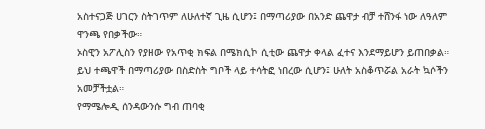አስተናጋጅ ሀገርን ስትገጥም ለሁለተኛ ጊዜ ሲሆን፤ በማጣሪያው በአንድ ጨዋታ ብቻ ተሸንፋ ነው ለዓለም ዋንጫ የበቃችው።
ኦስዊን አፖሊስን የያዘው የአጥቂ ክፍል በሜክሲኮ ሲቲው ጨዋታ ቀላል ፈተና እንደማይሆን ይጠበቃል።
ይህ ተጫዋች በማጣሪያው በስድስት ግቦች ላይ ተሳትፎ ነበረው ሲሆን፤ ሁለት አስቆጥሯል አራት ኳሶችን አመቻችቷል።
የማሜሎዲ ሰንዳውንሱ ግብ ጠባቂ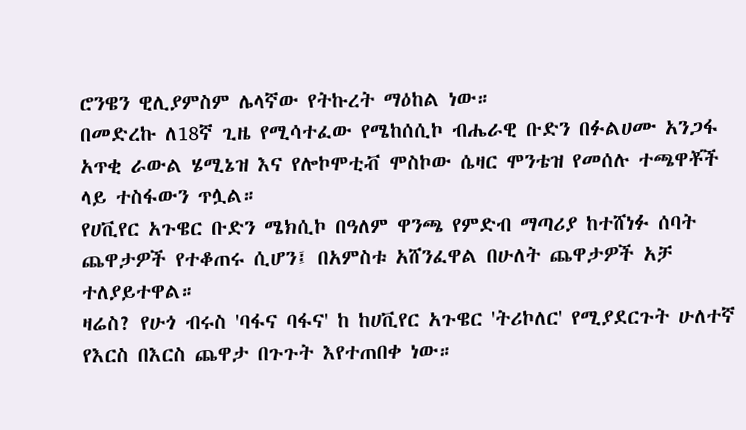ሮንዌን ዊሊያምስም ሌላኛው የትኩረት ማዕከል ነው።
በመድረኩ ለ18ኛ ጊዜ የሚሳተፈው የሜከሰሲኮ ብሔራዊ ቡድን በፉልሀሙ አንጋፋ አጥቂ ራውል ሄሚኔዝ እና የሎኮሞቲቭ ሞስኮው ሴዛር ሞንቴዝ የመሰሉ ተጫዋቾች ላይ ተስፋውን ጥሏል።
የሀቪየር አጉዌር ቡድን ሜክሲኮ በዓለም ዋንጫ የምድብ ማጣሪያ ከተሸነፉ ሰባት ጨዋታዎች የተቆጠሩ ሲሆን፤ በአምስቱ አሸንፈዋል በሁለት ጨዋታዎች አቻ ተለያይተዋል።
ዛሬስ? የሁጎ ብሩስ 'ባፋና ባፋና' ከ ከሀቪየር አጉዌር 'ትሪኮለር' የሚያደርጉት ሁለተኛ የእርስ በእርስ ጨዋታ በጉጉት እየተጠበቀ ነው።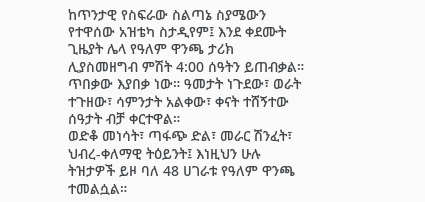ከጥንታዊ የስፍራው ስልጣኔ ስያሜውን የተዋሰው አዝቴካ ስታዲየም፤ እንደ ቀደሙት ጊዜያት ሌላ የዓለም ዋንጫ ታሪክ ሊያስመዘግብ ምሽት 4:00 ሰዓትን ይጠብቃል።
ጥበቃው እያበቃ ነው። ዓመታት ነጉደው፣ ወራት ተጉዘው፣ ሳምንታት አልቀው፣ ቀናት ተሸኝተው ሰዓታት ብቻ ቀርተዋል።
ወድቆ መነሳት፣ ጣፋጭ ድል፣ መራር ሽንፈት፣ ህብረ-ቀለማዊ ትዕይንት፤ እነዚህን ሁሉ ትዝታዎች ይዞ ባለ 48 ሀገራቱ የዓለም ዋንጫ ተመልሷል።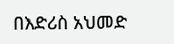በእድሪስ አህመድ